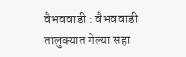वैभववाडी : वैभववाडी तालुक्यात गेल्या सहा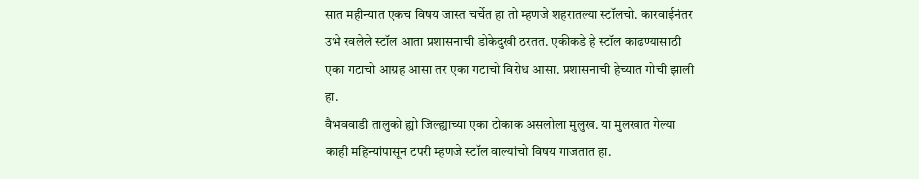सात महीन्यात एकच विषय जास्त चर्चेत हा तो म्हणजे शहरातल्या स्टॉलचो. कारवाईनंतर उभे रवलेले स्टॉल आता प्रशासनाची डोकेदुखी ठरतत. एकीकडे हे स्टॉल काढण्यासाठी एका गटाचो आग्रह आसा तर एका गटाचो विरोध आसा. प्रशासनाची हेच्यात गोची झाली हा.
वैभववाडी तालुको ह्यो जिल्ह्याच्या एका टोकाक असलोला मुलुख. या मुलखात गेल्या काही महिन्यांपासून टपरी म्हणजे स्टॉल वाल्यांचो विषय गाजतात हा.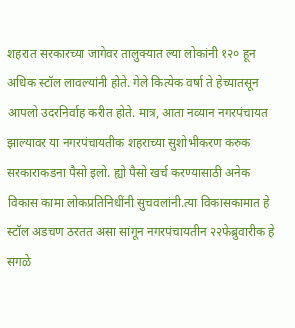शहरात सरकारच्या जागेवर तालुक्यात ल्या लोकांनी १२० हून अधिक स्टॉल लावल्यांनी होते. गेले कित्येक वर्षा ते हेच्यातसून आपलो उदरनिर्वाह करीत होते. मात्र, आता नव्यान नगरपंचायत झाल्यावर या नगरपंचायतीक शहराच्या सुशोभीकरण करुक सरकाराकडना पैसो इलो. ह्यो पैसो खर्च करण्यासाठी अनेक विकास कामा लोकप्रतिनिधींनी सुचवलांनी.त्या विकासकामात हे स्टॉल अडचण ठरतत असा सांगून नगरपंचायतीन २२फेब्रुवारीक हे सगळे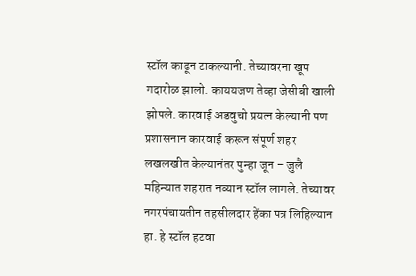स्टॉल काढून टाकल्यानी. तेच्यावरना खूप गदारोळ झालो. काययजण तेव्हा जेसीबी खाली झोपले. कारवाई अडवुचो प्रयत्न केल्यानी पण प्रशासनान कारवाई करून संपूर्ण शहर लखलखीत केल्यानंतर पुन्हा जून – जुलै महिन्यात शहरात नव्यान स्टॉल लागले. तेच्यावर नगरपंचायतीन तहसीलदार हेंका पत्र लिहिल्यान हा. हे स्टॉल हटवा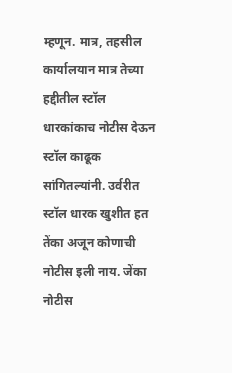म्हणून. मात्र, तहसील कार्यालयान मात्र तेच्या हद्दीतील स्टॉल धारकांकाच नोटीस देऊन स्टॉल काढूक सांगितल्यांनी. उर्वरीत स्टॉल धारक खुशीत हत तेंका अजून कोणाची नोटीस इली नाय. जेंका नोटीस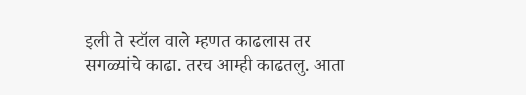इली ते स्टॉल वाले म्हणत काढलास तर सगळ्यांचे काढा. तरच आम्ही काढतलु. आता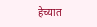हेच्यात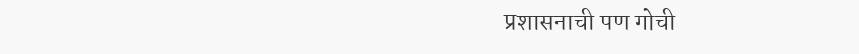प्रशासनाची पण गोची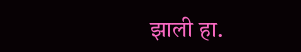झाली हा.